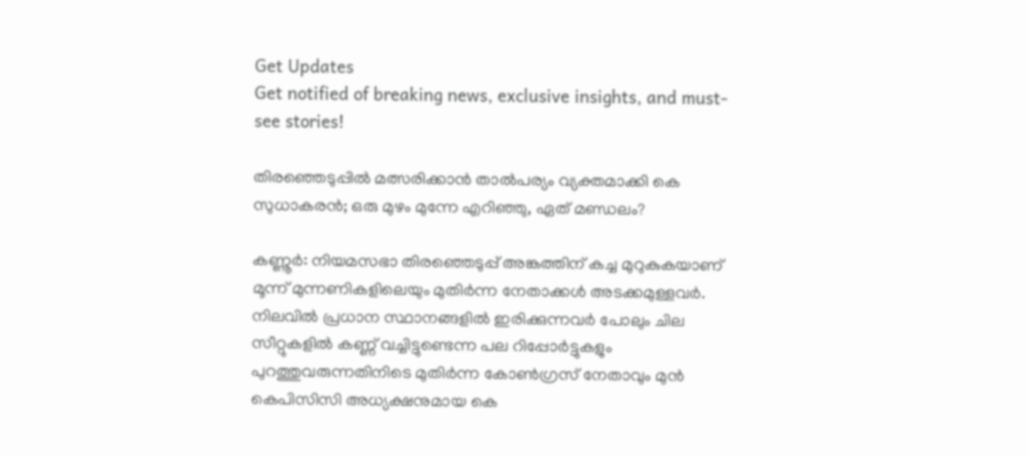Get Updates
Get notified of breaking news, exclusive insights, and must-see stories!

തിര‍ഞ്ഞെടുപ്പിൽ മത്സരിക്കാൻ താൽപര്യം വ്യക്തമാക്കി കെ സുധാകരൻ; ഒരു മുഴം മുന്നേ എറിഞ്ഞു, ഏത് മണ്ഡലം?

കണ്ണൂർ: നിയമസഭാ തിരഞ്ഞെടുപ്പ് അങ്കത്തിന് കച്ച മുറുകുകയാണ് മൂന്ന് മുന്നണികളിലെയും മുതിർന്ന നേതാക്കൾ അടക്കമുള്ളവർ. നിലവിൽ പ്രധാന സ്ഥാനങ്ങളിൽ ഇരിക്കുന്നവർ പോലും ചില സീറ്റുകളിൽ കണ്ണ് വച്ചിട്ടുണ്ടെന്ന പല റിപ്പോർട്ടുകളും പുറത്തുവരുന്നതിനിടെ മുതിർന്ന കോൺഗ്രസ് നേതാവും മുൻ കെപിസിസി അധ്യക്ഷനുമായ കെ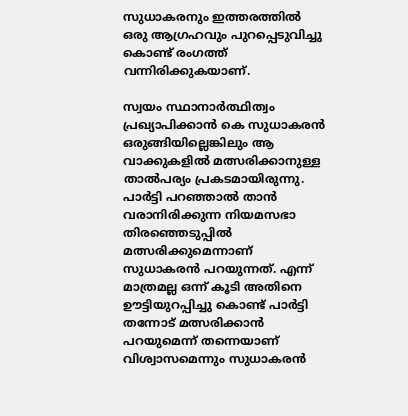സുധാകരനും ഇത്തരത്തിൽ ഒരു ആഗ്രഹവും പുറപ്പെടുവിച്ചു കൊണ്ട് രംഗത്ത് വന്നിരിക്കുകയാണ്.

സ്വയം സ്ഥാനാർത്ഥിത്വം പ്രഖ്യാപിക്കാൻ കെ സുധാകരൻ ഒരുങ്ങിയില്ലെങ്കിലും ആ വാക്കുകളിൽ മത്സരിക്കാനുള്ള താൽപര്യം പ്രകടമായിരുന്നു. പാർട്ടി പറഞ്ഞാൽ താൻ വരാനിരിക്കുന്ന നിയമസഭാ തിരഞ്ഞെടുപ്പിൽ മത്സരിക്കുമെന്നാണ് സുധാകരൻ പറയുന്നത്. എന്ന് മാത്രമല്ല ഒന്ന് കൂടി അതിനെ ഊട്ടിയുറപ്പിച്ചു കൊണ്ട് പാർട്ടി തന്നോട് മത്സരിക്കാൻ പറയുമെന്ന് തന്നെയാണ് വിശ്വാസമെന്നും സുധാകരൻ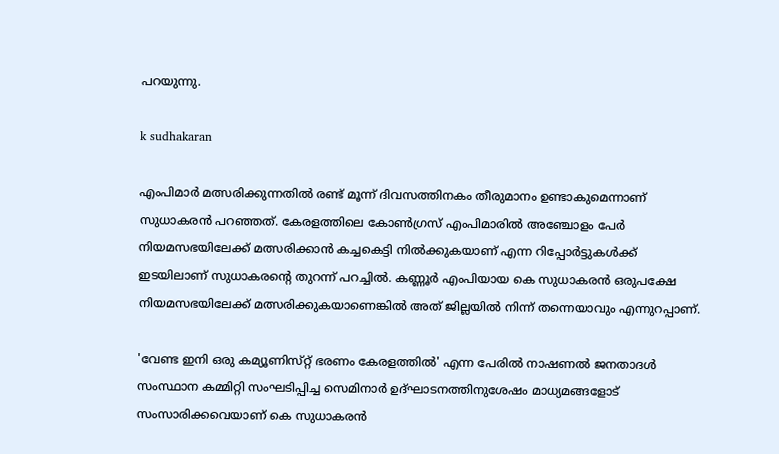പറയുന്നു.

k sudhakaran

എംപിമാർ മത്സരിക്കുന്നതിൽ രണ്ട് മൂന്ന് ദിവസത്തിനകം തീരുമാനം ഉണ്ടാകുമെന്നാണ് സുധാകരൻ പറഞ്ഞത്. കേരളത്തിലെ കോൺഗ്രസ് എംപിമാരിൽ അഞ്ചോളം പേർ നിയമസഭയിലേക്ക് മത്സരിക്കാൻ കച്ചകെട്ടി നിൽക്കുകയാണ് എന്ന റിപ്പോർട്ടുകൾക്ക് ഇടയിലാണ് സുധാകരന്റെ തുറന്ന് പറച്ചിൽ. കണ്ണൂർ എംപിയായ കെ സുധാകരൻ ഒരുപക്ഷേ നിയമസഭയിലേക്ക് മത്സരിക്കുകയാണെങ്കിൽ അത് ജില്ലയിൽ നിന്ന് തന്നെയാവും എന്നുറപ്പാണ്.

'വേണ്ട ഇനി ഒരു കമ്യൂണിസ്‌റ്റ് ഭരണം കേരളത്തിൽ' എന്ന പേരിൽ നാഷണൽ ജനതാദൾ സംസ്ഥാന കമ്മിറ്റി സംഘടിപ്പിച്ച സെമിനാർ ഉദ്ഘാടനത്തിനുശേഷം മാധ്യമങ്ങളോട് സംസാരിക്കവെയാണ് കെ സുധാകരൻ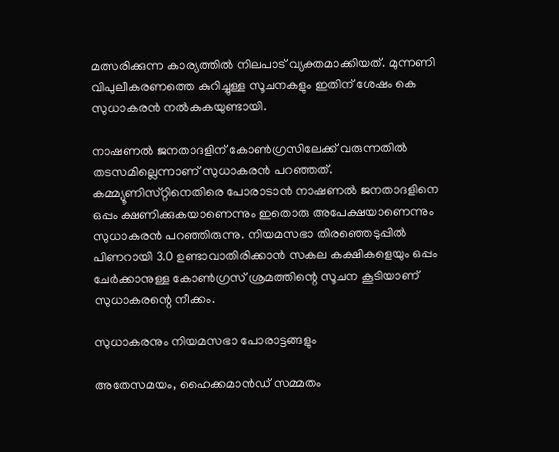മത്സരിക്കുന്ന കാര്യത്തിൽ നിലപാട് വ്യക്തമാക്കിയത്. മുന്നണി വിപുലീകരണത്തെ കുറിച്ചുള്ള സൂചനകളും ഇതിന് ശേഷം കെ സുധാകരൻ നൽകുകയുണ്ടായി.

നാഷണൽ ജനതാദളിന് കോൺഗ്രസിലേക്ക് വരുന്നതിൽ തടസമില്ലെന്നാണ് സുധാകരൻ പറഞ്ഞത്. കമ്മ്യൂണിസ്‌റ്റിനെതിരെ പോരാടാൻ നാഷണൽ ജനതാദളിനെ ഒപ്പം ക്ഷണിക്കുകയാണെന്നും ഇതൊരു അപേക്ഷയാണെന്നും സുധാകരൻ പറഞ്ഞിരുന്നു. നിയമസഭാ തിരഞ്ഞെടുപ്പിൽ പിണറായി 3.0 ഉണ്ടാവാതിരിക്കാൻ സകല കക്ഷികളെയും ഒപ്പം ചേർക്കാനുള്ള കോൺഗ്രസ് ശ്രമത്തിന്റെ സൂചന കൂടിയാണ് സുധാകരന്റെ നീക്കം.

സുധാകരനും നിയമസഭാ പോരാട്ടങ്ങളും

അതേസമയം, ഹൈക്കമാൻഡ് സമ്മതം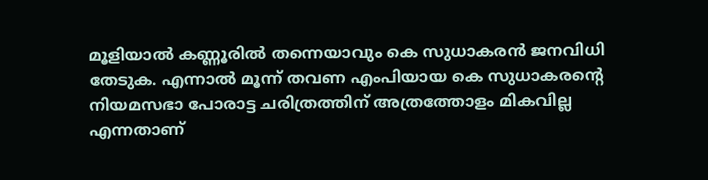മൂളിയാൽ കണ്ണൂരിൽ തന്നെയാവും കെ സുധാകരൻ ജനവിധി തേടുക. എന്നാൽ മൂന്ന് തവണ എംപിയായ കെ സുധാകരന്റെ നിയമസഭാ പോരാട്ട ചരിത്രത്തിന് അത്രത്തോളം മികവില്ല എന്നതാണ്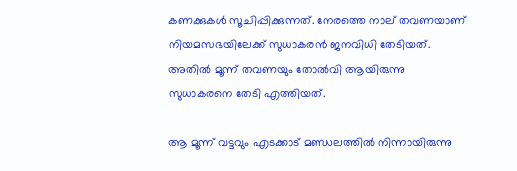കണക്കുകൾ സൂചിപ്പിക്കുന്നത്. നേരത്തെ നാല് തവണയാണ് നിയമസഭയിലേക്ക് സുധാകരൻ ജനവിധി തേടിയത്. അതിൽ മൂന്ന് തവണയും തോൽവി ആയിരുന്നു സുധാകരനെ തേടി എത്തിയത്.

ആ മൂന്ന് വട്ടവും എടക്കാട് മണ്ഡലത്തിൽ നിന്നായിരുന്നു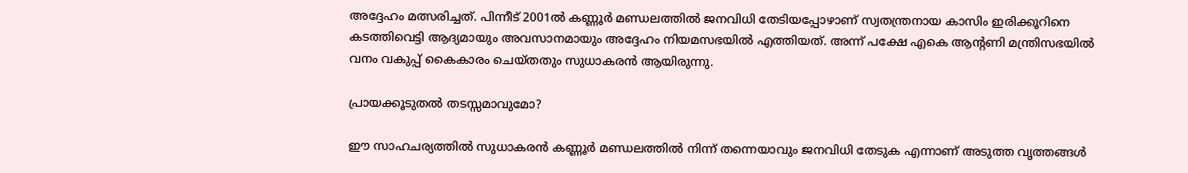അദ്ദേഹം മത്സരിച്ചത്. പിന്നീട് 2001ൽ കണ്ണൂർ മണ്ഡലത്തിൽ ജനവിധി തേടിയപ്പോഴാണ് സ്വതന്ത്രനായ കാസിം ഇരിക്കൂറിനെ കടത്തിവെട്ടി ആദ്യമായും അവസാനമായും അദ്ദേഹം നിയമസഭയിൽ എത്തിയത്. അന്ന് പക്ഷേ എകെ ആന്റണി മന്ത്രിസഭയിൽ വനം വകുപ്പ് കൈകാരം ചെയ്‌തതും സുധാകരൻ ആയിരുന്നു.

പ്രായക്കൂടുതൽ തടസ്സമാവുമോ?

ഈ സാഹചര്യത്തിൽ സുധാകരൻ കണ്ണൂർ മണ്ഡലത്തിൽ നിന്ന് തന്നെയാവും ജനവിധി തേടുക എന്നാണ് അടുത്ത വൃത്തങ്ങൾ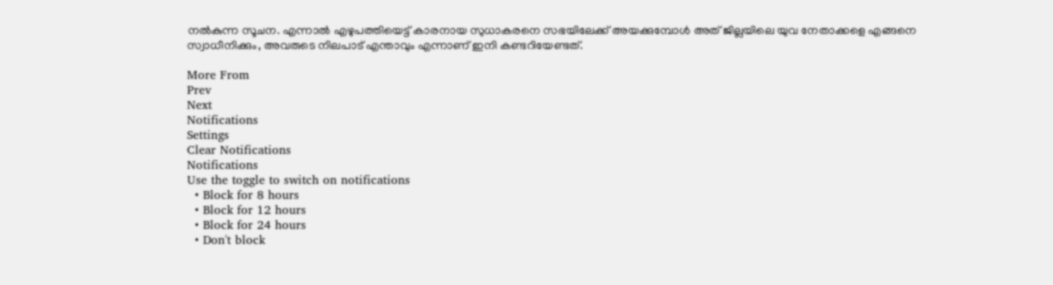നൽകുന്ന സൂചന. എന്നാൽ എഴുപത്തിയെട്ട് കാരനായ സുധാകരനെ സഭയിലേക്ക് അയക്കുമ്പോൾ അത് ജില്ലയിലെ യുവ നേതാക്കളെ എങ്ങനെ സ്വാധീനിക്കും, അവരുടെ നിലപാട് എന്താവും എന്നാണ് ഇനി കണ്ടറിയേണ്ടത്.

More From
Prev
Next
Notifications
Settings
Clear Notifications
Notifications
Use the toggle to switch on notifications
  • Block for 8 hours
  • Block for 12 hours
  • Block for 24 hours
  • Don't block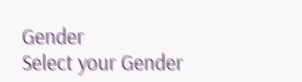Gender
Select your Gender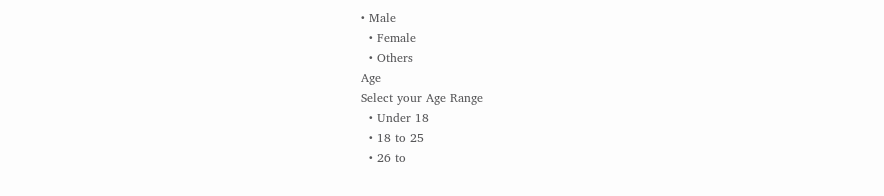• Male
  • Female
  • Others
Age
Select your Age Range
  • Under 18
  • 18 to 25
  • 26 to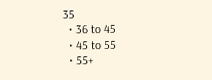35
  • 36 to 45
  • 45 to 55
  • 55+